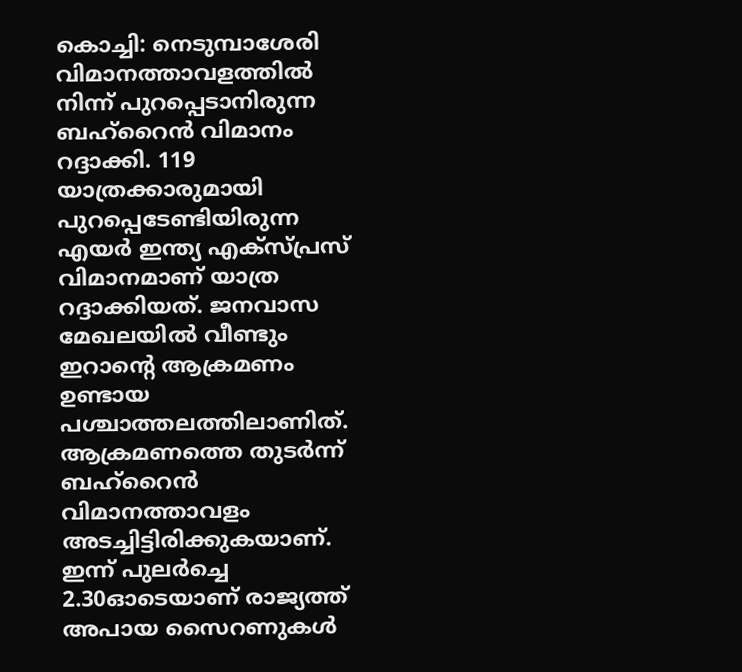കൊച്ചി: നെടുമ്പാശേരി വിമാനത്താവളത്തിൽ നിന്ന് പുറപ്പെടാനിരുന്ന ബഹ്റൈൻ വിമാനം റദ്ദാക്കി. 119 യാത്രക്കാരുമായി പുറപ്പെടേണ്ടിയിരുന്ന എയർ ഇന്ത്യ എക്സ്പ്രസ് വിമാനമാണ് യാത്ര റദ്ദാക്കിയത്. ജനവാസ മേഖലയിൽ വീണ്ടും ഇറാൻ്റെ ആക്രമണം ഉണ്ടായ പശ്ചാത്തലത്തിലാണിത്.
ആക്രമണത്തെ തുടർന്ന് ബഹ്റൈൻ വിമാനത്താവളം അടച്ചിട്ടിരിക്കുകയാണ്. ഇന്ന് പുലർച്ചെ 2.30ഓടെയാണ് രാജ്യത്ത് അപായ സൈറണുകൾ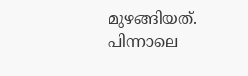മുഴങ്ങിയത്. പിന്നാലെ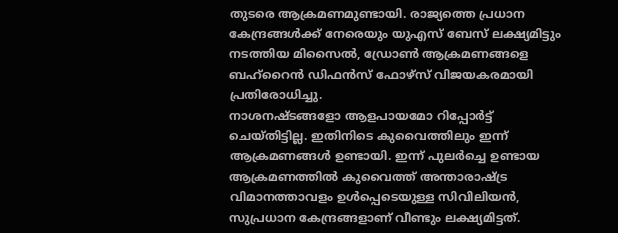തുടരെ ആക്രമണമുണ്ടായി. രാജ്യത്തെ പ്രധാന കേന്ദ്രങ്ങൾക്ക് നേരെയും യുഎസ് ബേസ് ലക്ഷ്യമിട്ടും നടത്തിയ മിസൈൽ, ഡ്രോൺ ആക്രമണങ്ങളെ ബഹ്റൈൻ ഡിഫൻസ് ഫോഴ്സ് വിജയകരമായി പ്രതിരോധിച്ചു.
നാശനഷ്ടങ്ങളോ ആളപായമോ റിപ്പോർട്ട് ചെയ്തിട്ടില്ല. ഇതിനിടെ കുവൈത്തിലും ഇന്ന് ആക്രമണങ്ങൾ ഉണ്ടായി. ഇന്ന് പുലർച്ചെ ഉണ്ടായ ആക്രമണത്തിൽ കുവൈത്ത് അന്താരാഷ്ട്ര വിമാനത്താവളം ഉൾപ്പെടെയുള്ള സിവിലിയൻ, സുപ്രധാന കേന്ദ്രങ്ങളാണ് വീണ്ടും ലക്ഷ്യമിട്ടത്.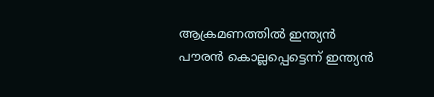ആക്രമണത്തിൽ ഇന്ത്യൻ പൗരൻ കൊല്ലപ്പെട്ടെന്ന് ഇന്ത്യൻ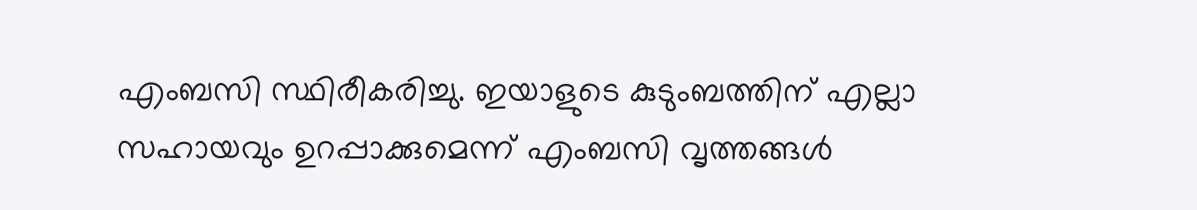എംബസി സ്ഥിരീകരിച്ചു. ഇയാളുടെ കുടുംബത്തിന് എല്ലാ സഹായവും ഉറപ്പാക്കുമെന്ന് എംബസി വൃത്തങ്ങൾ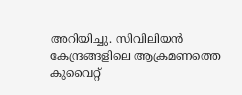അറിയിച്ചു. സിവിലിയൻ കേന്ദ്രങ്ങളിലെ ആക്രമണത്തെ കുവൈറ്റ്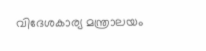വിദേശകാര്യ മന്ത്രാലയം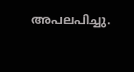അപലപിച്ചു.